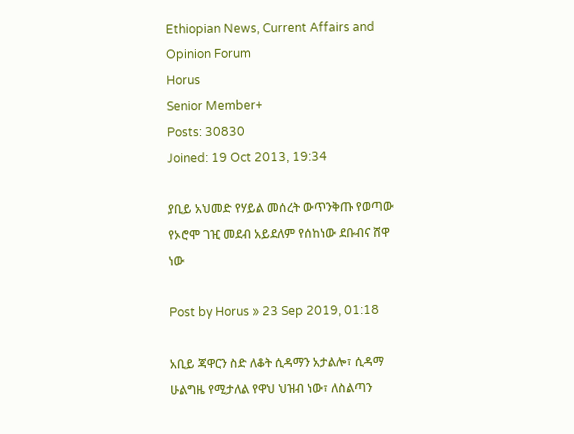Ethiopian News, Current Affairs and Opinion Forum
Horus
Senior Member+
Posts: 30830
Joined: 19 Oct 2013, 19:34

ያቢይ አህመድ የሃይል መሰረት ውጥንቅጡ የወጣው የኦሮሞ ገዢ መደብ አይደለም የሰከነው ደቡብና ሸዋ ነው

Post by Horus » 23 Sep 2019, 01:18

አቢይ ጃዋርን ስድ ለቆት ሲዳማን አታልሎ፣ ሲዳማ ሁልግዜ የሚታለል የዋህ ህዝብ ነው፣ ለስልጣን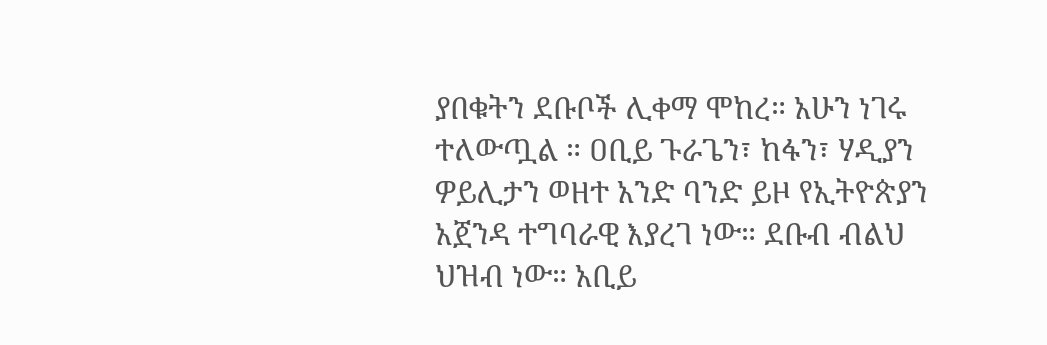ያበቁትን ደቡቦች ሊቀማ ሞከረ። አሁን ነገሩ ተለውጧል ። ዐቢይ ጉራጌን፣ ከፋን፣ ሃዲያን ዎይሊታን ወዘተ አንድ ባንድ ይዞ የኢትዮጵያን አጀንዳ ተግባራዊ እያረገ ነው። ደቡብ ብልህ ህዝብ ነው። አቢይ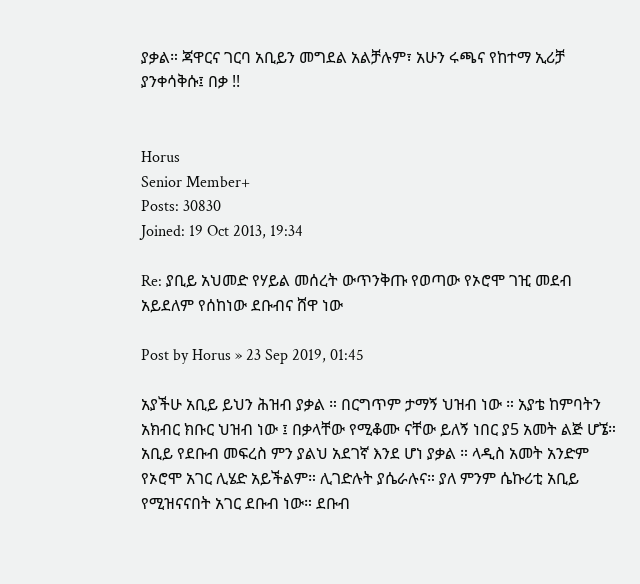ያቃል። ጃዋርና ገርባ አቢይን መግደል አልቻሉም፣ አሁን ሩጫና የከተማ ኢሪቻ ያንቀሳቅሱ፤ በቃ !!


Horus
Senior Member+
Posts: 30830
Joined: 19 Oct 2013, 19:34

Re: ያቢይ አህመድ የሃይል መሰረት ውጥንቅጡ የወጣው የኦሮሞ ገዢ መደብ አይደለም የሰከነው ደቡብና ሸዋ ነው

Post by Horus » 23 Sep 2019, 01:45

አያችሁ አቢይ ይህን ሕዝብ ያቃል ። በርግጥም ታማኝ ህዝብ ነው ። አያቴ ከምባትን አክብር ክቡር ህዝብ ነው ፤ በቃላቸው የሚቆሙ ናቸው ይለኝ ነበር ያ5 አመት ልጅ ሆኜ። አቢይ የደቡብ መፍረስ ምን ያልህ አደገኛ እንደ ሆነ ያቃል ። ላዲስ አመት አንድም የኦሮሞ አገር ሊሄድ አይችልም። ሊገድሉት ያሴራሉና። ያለ ምንም ሴኩሪቲ አቢይ የሚዝናናበት አገር ደቡብ ነው። ደቡብ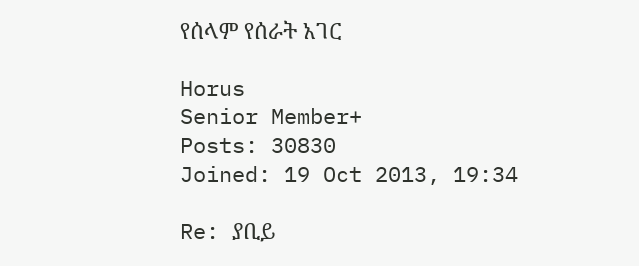የሰላም የሰራት አገር

Horus
Senior Member+
Posts: 30830
Joined: 19 Oct 2013, 19:34

Re: ያቢይ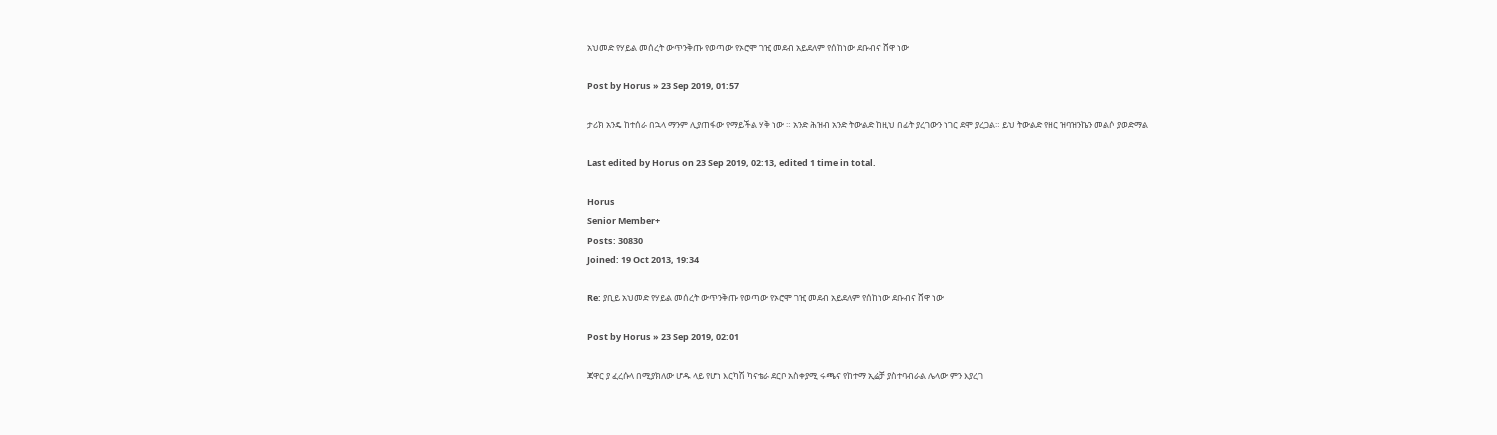አህመድ የሃይል መሰረት ውጥንቅጡ የወጣው የኦሮሞ ገዢ መደብ አይደለም የሰከነው ደቡብና ሸዋ ነው

Post by Horus » 23 Sep 2019, 01:57

ታሪክ አንዴ ከተሰራ በኋላ ማንም ሊያጠፋው የማይችል ሃቅ ነው ። አንድ ሕዝብ አንድ ትውልድ ከዚህ በፊት ያረገውን ነገር ደሞ ያረጋል። ይህ ትውልድ የዘር ዝባዝንኬን መልሶ ያወድማል

Last edited by Horus on 23 Sep 2019, 02:13, edited 1 time in total.

Horus
Senior Member+
Posts: 30830
Joined: 19 Oct 2013, 19:34

Re: ያቢይ አህመድ የሃይል መሰረት ውጥንቅጡ የወጣው የኦሮሞ ገዢ መደብ አይደለም የሰከነው ደቡብና ሸዋ ነው

Post by Horus » 23 Sep 2019, 02:01

ጃዋር ያ ፈረሱላ በሚያክለው ሆዱ ላይ የሆነ እርካሽ ካናቴራ ደርቦ አስቀያሚ ሩጫና የከተማ ኢሬቻ ያስተባብራል ሌላው ምን እያረገ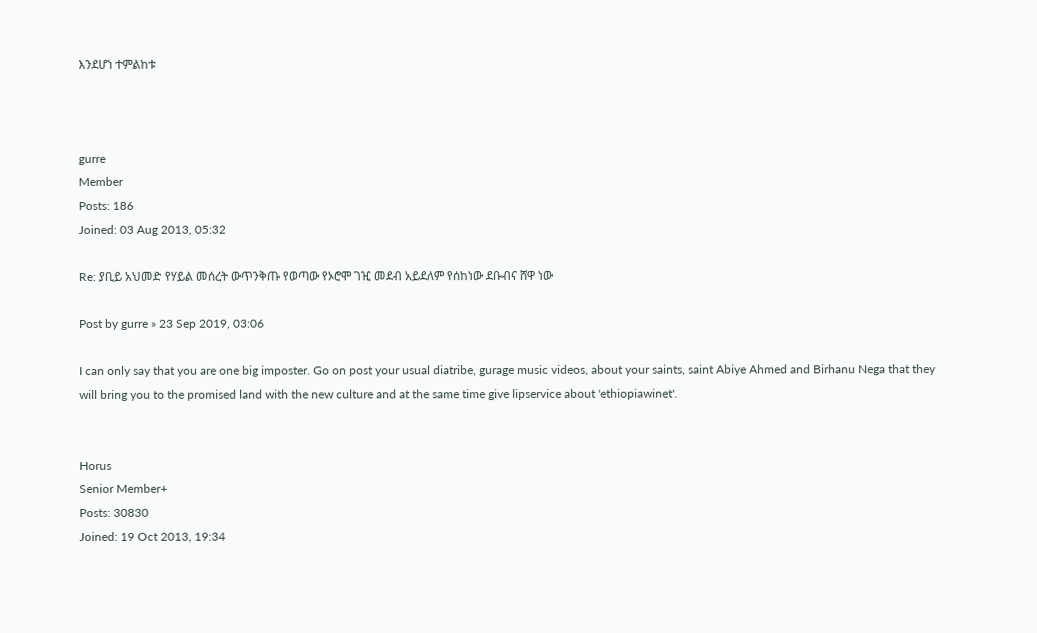እንደሆነ ተምልከቱ



gurre
Member
Posts: 186
Joined: 03 Aug 2013, 05:32

Re: ያቢይ አህመድ የሃይል መሰረት ውጥንቅጡ የወጣው የኦሮሞ ገዢ መደብ አይደለም የሰከነው ደቡብና ሸዋ ነው

Post by gurre » 23 Sep 2019, 03:06

I can only say that you are one big imposter. Go on post your usual diatribe, gurage music videos, about your saints, saint Abiye Ahmed and Birhanu Nega that they will bring you to the promised land with the new culture and at the same time give lipservice about 'ethiopiawinet'.


Horus
Senior Member+
Posts: 30830
Joined: 19 Oct 2013, 19:34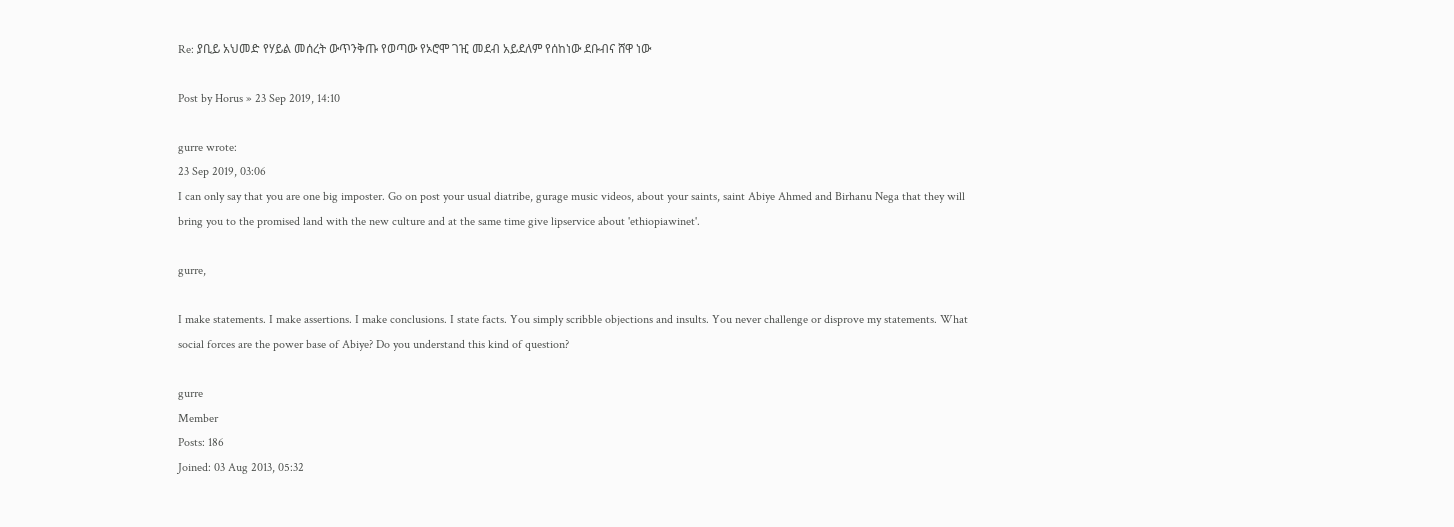Re: ያቢይ አህመድ የሃይል መሰረት ውጥንቅጡ የወጣው የኦሮሞ ገዢ መደብ አይደለም የሰከነው ደቡብና ሸዋ ነው

Post by Horus » 23 Sep 2019, 14:10

gurre wrote:
23 Sep 2019, 03:06
I can only say that you are one big imposter. Go on post your usual diatribe, gurage music videos, about your saints, saint Abiye Ahmed and Birhanu Nega that they will bring you to the promised land with the new culture and at the same time give lipservice about 'ethiopiawinet'.

gurre,

I make statements. I make assertions. I make conclusions. I state facts. You simply scribble objections and insults. You never challenge or disprove my statements. What social forces are the power base of Abiye? Do you understand this kind of question?

gurre
Member
Posts: 186
Joined: 03 Aug 2013, 05:32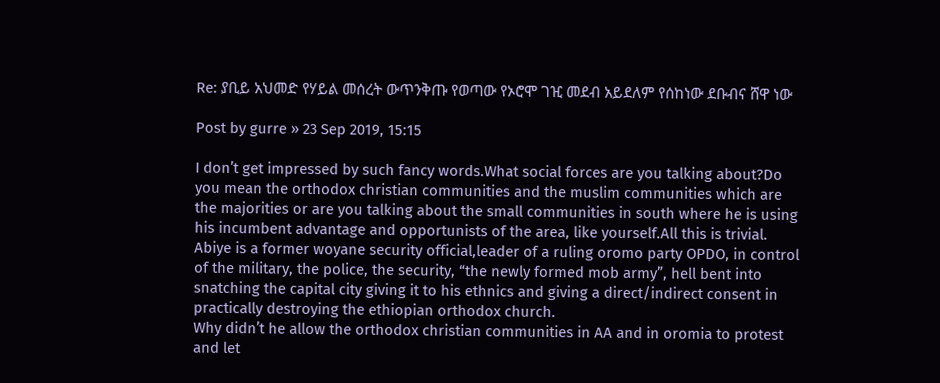Re: ያቢይ አህመድ የሃይል መሰረት ውጥንቅጡ የወጣው የኦሮሞ ገዢ መደብ አይደለም የሰከነው ደቡብና ሸዋ ነው

Post by gurre » 23 Sep 2019, 15:15

I don’t get impressed by such fancy words.What social forces are you talking about?Do you mean the orthodox christian communities and the muslim communities which are the majorities or are you talking about the small communities in south where he is using his incumbent advantage and opportunists of the area, like yourself.All this is trivial.
Abiye is a former woyane security official,leader of a ruling oromo party OPDO, in control of the military, the police, the security, “the newly formed mob army”, hell bent into snatching the capital city giving it to his ethnics and giving a direct/indirect consent in practically destroying the ethiopian orthodox church.
Why didn’t he allow the orthodox christian communities in AA and in oromia to protest and let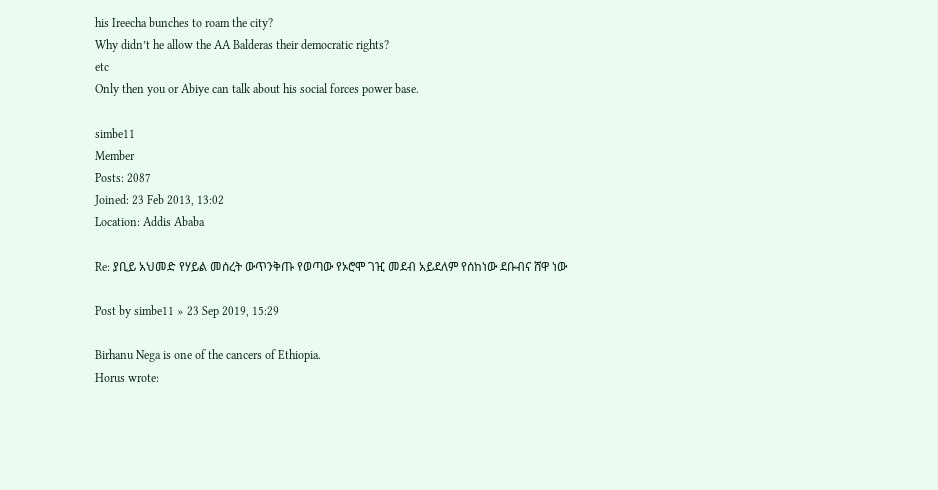his Ireecha bunches to roam the city?
Why didn’t he allow the AA Balderas their democratic rights?
etc
Only then you or Abiye can talk about his social forces power base.

simbe11
Member
Posts: 2087
Joined: 23 Feb 2013, 13:02
Location: Addis Ababa

Re: ያቢይ አህመድ የሃይል መሰረት ውጥንቅጡ የወጣው የኦሮሞ ገዢ መደብ አይደለም የሰከነው ደቡብና ሸዋ ነው

Post by simbe11 » 23 Sep 2019, 15:29

Birhanu Nega is one of the cancers of Ethiopia.
Horus wrote: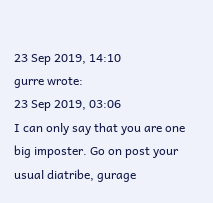23 Sep 2019, 14:10
gurre wrote:
23 Sep 2019, 03:06
I can only say that you are one big imposter. Go on post your usual diatribe, gurage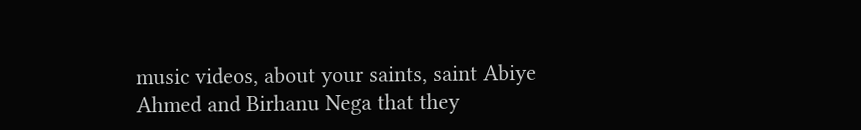music videos, about your saints, saint Abiye Ahmed and Birhanu Nega that they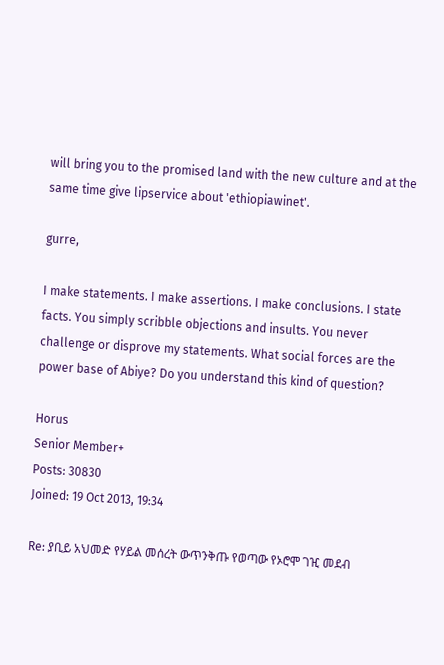will bring you to the promised land with the new culture and at the same time give lipservice about 'ethiopiawinet'.

gurre,

I make statements. I make assertions. I make conclusions. I state facts. You simply scribble objections and insults. You never challenge or disprove my statements. What social forces are the power base of Abiye? Do you understand this kind of question?

Horus
Senior Member+
Posts: 30830
Joined: 19 Oct 2013, 19:34

Re: ያቢይ አህመድ የሃይል መሰረት ውጥንቅጡ የወጣው የኦሮሞ ገዢ መደብ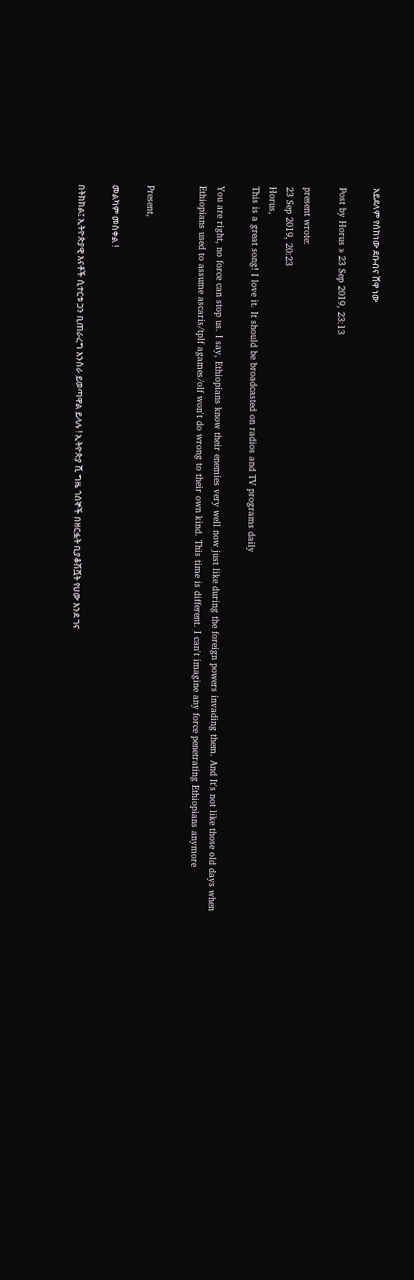አይደለም የሰከነው ደቡብና ሸዋ ነው

Post by Horus » 23 Sep 2019, 23:13

present wrote:
23 Sep 2019, 20:23
Horus,
This is a great song! I love it. It should be broadcasted on radios and TV programs daily

You are right, no force can stop us. I say, Ethiopians know their enemies very well now just like during the foreign powers invading them. And It's not like those old days when Ethiopians used to assume ascaris/tplf agames/olf won't do wrong to their own kind. This time is different. I can't imagine any force penetrating Ethiopians anymore


Present,

መልካም መስቀል !

በትክክል፤ ኢትዮጵያዊ እናቶች ሲተርቱ ጋን ቢጠራረግ እንስራ ይወጣዋል ይላሉ ! ኢትዮጵያ ሺ ግዜ ጎሰኞች በዘርፏት ቢያቆሽሿት የሀው እንደ ገና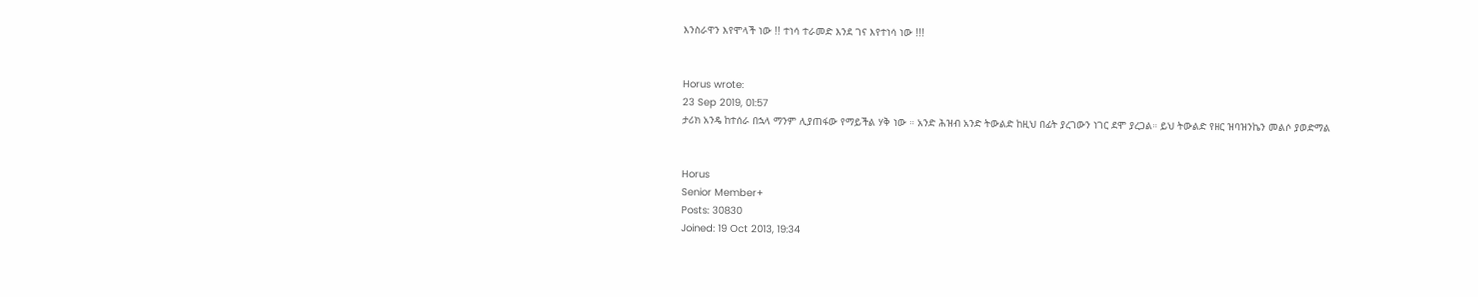እንስራዋን እየሞላች ነው !! ተነሳ ተራመድ እንደ ገና እየተነሳ ነው !!!


Horus wrote:
23 Sep 2019, 01:57
ታሪክ አንዴ ከተሰራ በኋላ ማንም ሊያጠፋው የማይችል ሃቅ ነው ። አንድ ሕዝብ አንድ ትውልድ ከዚህ በፊት ያረገውን ነገር ደሞ ያረጋል። ይህ ትውልድ የዘር ዝባዝንኬን መልሶ ያወድማል


Horus
Senior Member+
Posts: 30830
Joined: 19 Oct 2013, 19:34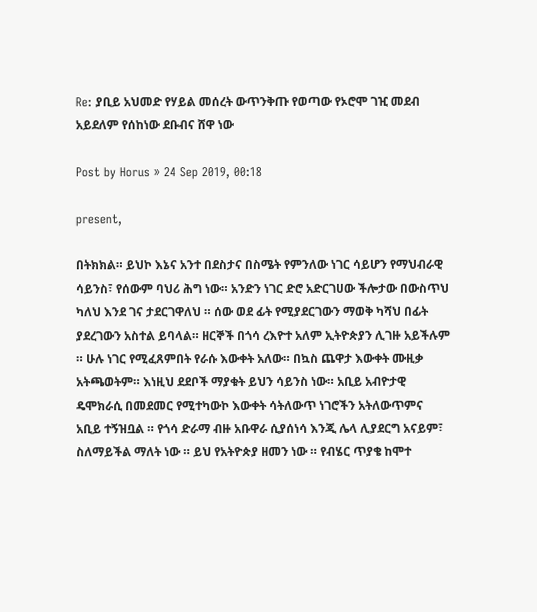Re: ያቢይ አህመድ የሃይል መሰረት ውጥንቅጡ የወጣው የኦሮሞ ገዢ መደብ አይደለም የሰከነው ደቡብና ሸዋ ነው

Post by Horus » 24 Sep 2019, 00:18

present,

በትክክል። ይህኮ እኔና አንተ በደስታና በስሜት የምንለው ነገር ሳይሆን የማህብራዊ ሳይንስ፣ የሰውም ባህሪ ሕግ ነው። አንድን ነገር ድሮ አድርገሀው ችሎታው በውስጥህ ካለህ እንደ ገና ታደርገዋለህ ። ሰው ወደ ፊት የሚያደርገውን ማወቅ ካሻህ በፊት ያደረገውን አስተል ይባላል። ዘርኞች በጎሳ ረእዮተ አለም ኢትዮጵያን ሊገዙ አይችሉም ። ሁሉ ነገር የሚፈጸምበት የራሱ እውቀት አለው። በኳስ ጨዋታ እውቀት ሙዚቃ አትጫወትም። እነዚህ ደደቦች ማያቁት ይህን ሳይንስ ነው። አቢይ አብዮታዊ ዴሞክራሲ በመደመር የሚተካውኮ እውቀት ሳትለውጥ ነገሮችን አትለውጥምና አቢይ ተኝዝቧል ። የጎሳ ድራማ ብዙ አቡዋራ ሲያሰነሳ እንጂ ሌላ ሊያደርግ አናይም፣ ስለማይችል ማለት ነው ። ይህ የአትዮጵያ ዘመን ነው ። የብሄር ጥያቄ ከሞተ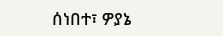ሰነበተ፣ ዎያኔ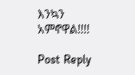እንኳን አምኖዋል!!!!

Post Reply